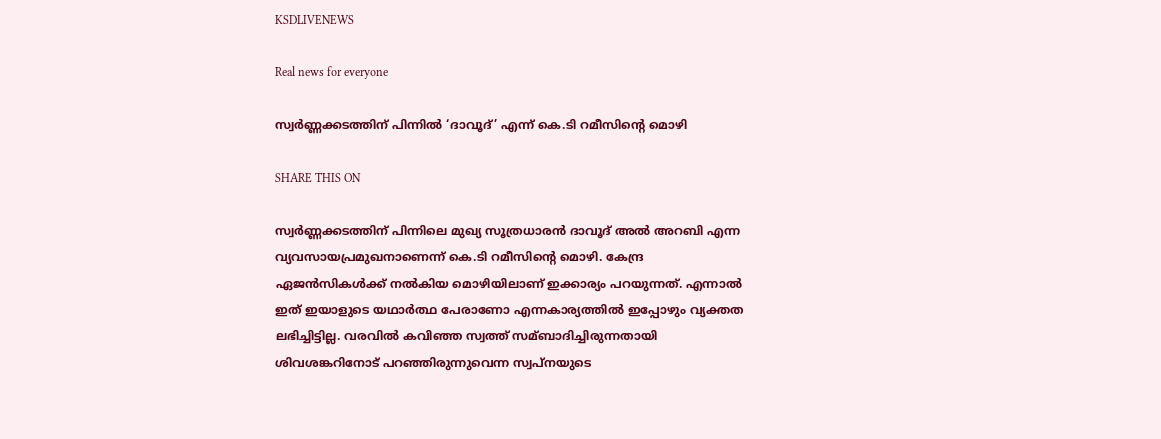KSDLIVENEWS

Real news for everyone

സ്വര്‍ണ്ണക്കടത്തിന് പിന്നില്‍ ‘ദാവൂദ്’ എന്ന് കെ.ടി റമീസിന്‍റെ മൊഴി

SHARE THIS ON

സ്വര്‍ണ്ണക്കടത്തിന് പിന്നിലെ മുഖ്യ സൂത്രധാരന്‍ ദാവൂദ് അല്‍ അറബി എന്ന വ്യവസായപ്രമുഖനാണെന്ന് കെ.ടി റമീസിന്‍റെ മൊഴി. കേന്ദ്ര ഏജന്‍സികള്‍ക്ക് നല്‍കിയ മൊഴിയിലാണ് ഇക്കാര്യം പറയുന്നത്. എന്നാല്‍ ഇത് ഇയാളുടെ യഥാര്‍ത്ഥ പേരാണോ എന്നകാര്യത്തില്‍ ഇപ്പോഴും വ്യക്തത ലഭിച്ചിട്ടില്ല. വരവില്‍ കവിഞ്ഞ സ്വത്ത് സമ്ബാദിച്ചിരുന്നതായി ശിവശങ്കറിനോട് പറഞ്ഞിരുന്നുവെന്ന സ്വപ്നയുടെ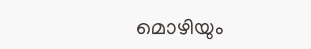മൊഴിയും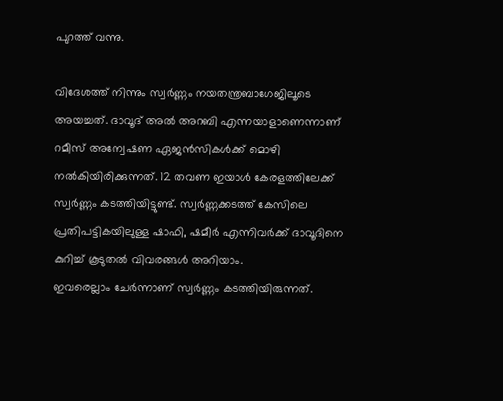പുറത്ത് വന്നു.

വിദേശത്ത് നിന്നും സ്വര്‍ണ്ണം നയതന്ത്രബാഗേജിലൂടെ അയച്ചത്. ദാവൂദ് അല്‍ അറബി എന്നയാളാണെന്നാണ് റമീസ് അന്വേഷണ ഏജന്‍സികള്‍ക്ക് മൊഴി നല്‍കിയിരിക്കുന്നത്. 12 തവണ ഇയാള്‍ കേരളത്തിലേക്ക് സ്വര്‍ണ്ണം കടത്തിയിട്ടുണ്ട്. സ്വര്‍ണ്ണക്കടത്ത് കേസിലെ പ്രതിപട്ടികയിലുള്ള ഷാഫി, ഷമീര്‍ എന്നിവര്‍ക്ക് ദാവൂദിനെ കുറിച്ച്‌ കൂടുതല്‍ വിവരങ്ങള്‍ അറിയാം.
ഇവരെല്ലാം ചേര്‍ന്നാണ് സ്വര്‍ണ്ണം കടത്തിയിരുന്നത്.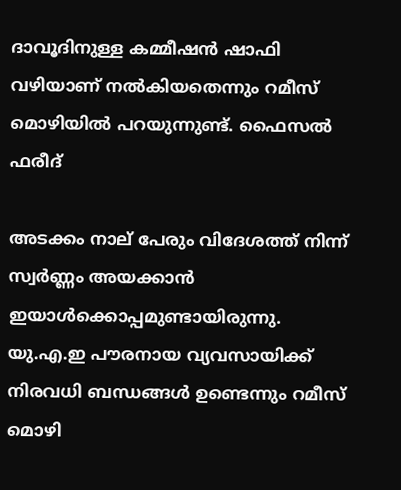ദാവൂദിനുള്ള കമ്മീഷന്‍ ഷാഫി വഴിയാണ് നല്‍കിയതെന്നും റമീസ് മൊഴിയില്‍ പറയുന്നുണ്ട്. ഫൈസല്‍ ഫരീദ്

അടക്കം നാല് പേരും വിദേശത്ത് നിന്ന് സ്വര്‍ണ്ണം അയക്കാന്‍ ഇയാള്‍ക്കൊപ്പമുണ്ടായിരുന്നു. യു.എ.ഇ പൗരനായ വ്യവസായിക്ക് നിരവധി ബന്ധങ്ങള്‍ ഉണ്ടെന്നും റമീസ് മൊഴി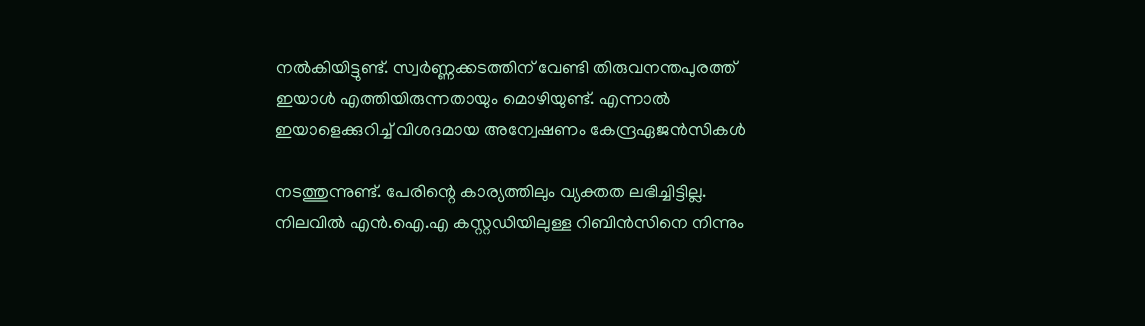നല്‍കിയിട്ടുണ്ട്. സ്വര്‍ണ്ണക്കടത്തിന് വേണ്ടി തിരുവനന്തപുരത്ത് ഇയാള്‍ എത്തിയിരുന്നതായും മൊഴിയുണ്ട്. എന്നാല്‍ ഇയാളെക്കുറിച്ച്‌ വിശദമായ അന്വേഷണം കേന്ദ്രഏജന്‍സികള്‍

നടത്തുന്നുണ്ട്. പേരിന്റെ കാര്യത്തിലും വ്യക്തത ലഭിച്ചിട്ടില്ല. നിലവില്‍ എന്‍.ഐ.എ കസ്റ്റഡിയിലുള്ള റിബിന്‍സിനെ നിന്നും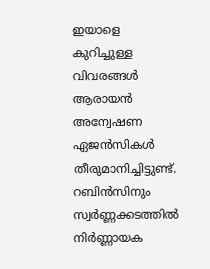ഇയാളെ കുറിച്ചുള്ള വിവരങ്ങള്‍ ആരായന്‍ അന്വേഷണ ഏജന്‍സികള്‍ തീരുമാനിച്ചിട്ടുണ്ട്. റബിന്‍സിനും സ്വര്‍ണ്ണക്കടത്തില്‍ നിര്‍ണ്ണായക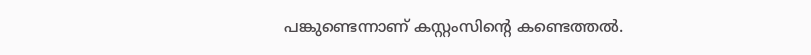പങ്കുണ്ടെന്നാണ് കസ്റ്റംസിന്‍റെ കണ്ടെത്തല്‍.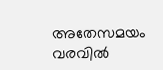അതേസമയം വരവില്‍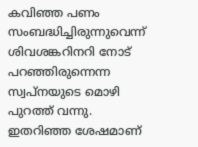കവിഞ്ഞ പണം സംബദ്ധിച്ചിരുന്നുവെന്ന് ശിവശങ്കറിനറി നോട് പറഞ്ഞിരുന്നെന്ന സ്വപ്നയുടെ മൊഴി പുറത്ത് വന്നു. ഇതറിഞ്ഞ ശേഷമാണ്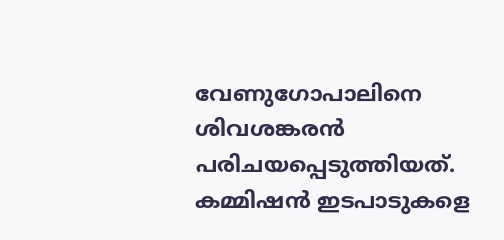വേണുഗോപാലിനെ ശിവശങ്കരന്‍ പരിചയപ്പെടുത്തിയത്. കമ്മിഷന്‍ ഇടപാടുകളെ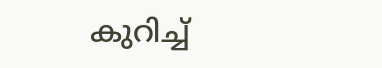കുറിച്ച്‌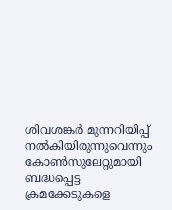ശിവശങ്കര്‍ മുന്നറിയിപ്പ് നല്‍കിയിരുന്നുവെന്നും കോണ്‍സുലേറ്റുമായി ബദ്ധപ്പെട്ട ക്രമക്കേടുകളെ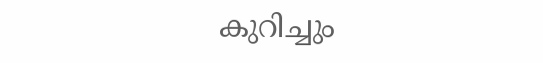കുറിച്ചും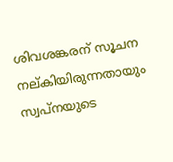ശിവശങ്കരന് സൂചന നല്കിയിരുന്നതായും സ്വപ്നയുടെ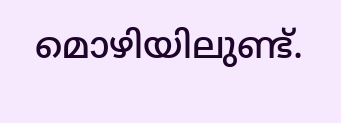മൊഴിയിലുണ്ട്.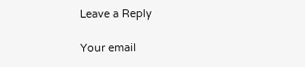Leave a Reply

Your email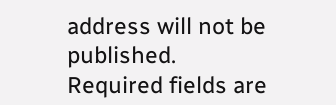address will not be published. Required fields are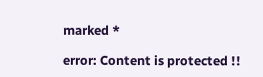marked *

error: Content is protected !!